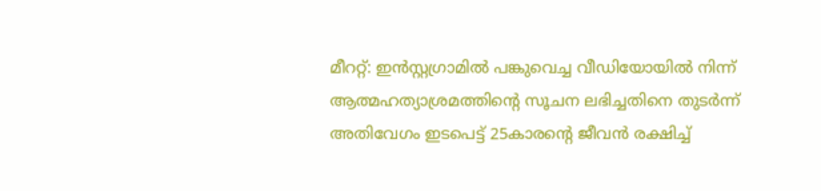മീററ്റ്: ഇൻസ്റ്റഗ്രാമിൽ പങ്കുവെച്ച വീഡിയോയിൽ നിന്ന് ആത്മഹത്യാശ്രമത്തിന്റെ സൂചന ലഭിച്ചതിനെ തുടർന്ന് അതിവേഗം ഇടപെട്ട് 25കാരന്റെ ജീവൻ രക്ഷിച്ച്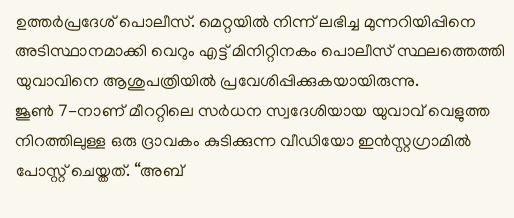ഉത്തർപ്രദേശ് പൊലീസ്. മെറ്റയിൽ നിന്ന് ലഭിച്ച മുന്നറിയിപ്പിനെ അടിസ്ഥാനമാക്കി വെറും എട്ട് മിനിറ്റിനകം പൊലീസ് സ്ഥലത്തെത്തി യുവാവിനെ ആശുപത്രിയിൽ പ്രവേശിപ്പിക്കുകയായിരുന്നു.
ജൂൺ 7-നാണ് മീററ്റിലെ സർധന സ്വദേശിയായ യുവാവ് വെളുത്ത നിറത്തിലുള്ള ഒരു ദ്രാവകം കുടിക്കുന്ന വീഡിയോ ഇൻസ്റ്റഗ്രാമിൽ പോസ്റ്റ് ചെയ്തത്. “അബ്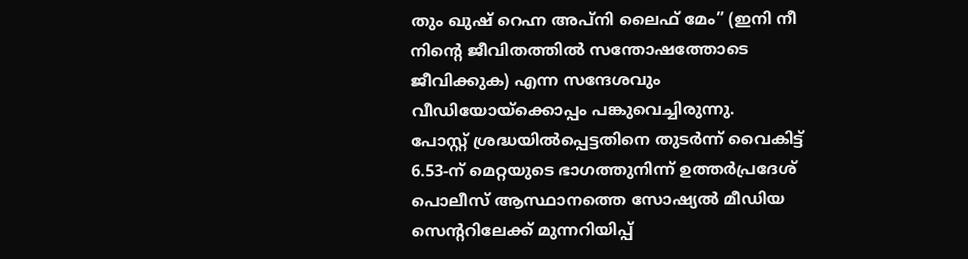തും ഖുഷ് റെഹ്ന അപ്നി ലൈഫ് മേം” (ഇനി നീ നിന്റെ ജീവിതത്തിൽ സന്തോഷത്തോടെ ജീവിക്കുക) എന്ന സന്ദേശവും വീഡിയോയ്ക്കൊപ്പം പങ്കുവെച്ചിരുന്നു.
പോസ്റ്റ് ശ്രദ്ധയിൽപ്പെട്ടതിനെ തുടർന്ന് വൈകിട്ട് 6.53-ന് മെറ്റയുടെ ഭാഗത്തുനിന്ന് ഉത്തർപ്രദേശ് പൊലീസ് ആസ്ഥാനത്തെ സോഷ്യൽ മീഡിയ സെന്ററിലേക്ക് മുന്നറിയിപ്പ്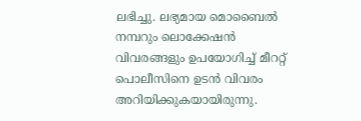ലഭിച്ചു. ലഭ്യമായ മൊബൈൽ നമ്പറും ലൊക്കേഷൻ വിവരങ്ങളും ഉപയോഗിച്ച് മീററ്റ് പൊലീസിനെ ഉടൻ വിവരം അറിയിക്കുകയായിരുന്നു.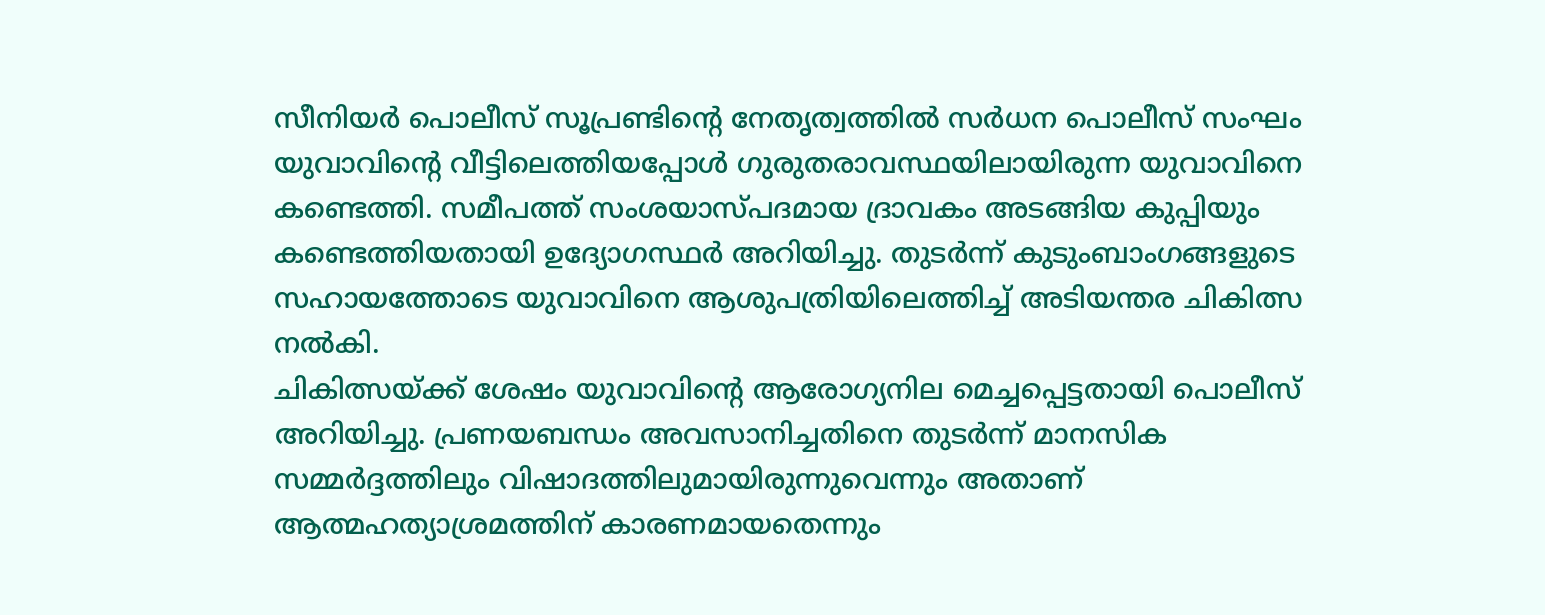സീനിയർ പൊലീസ് സൂപ്രണ്ടിന്റെ നേതൃത്വത്തിൽ സർധന പൊലീസ് സംഘം യുവാവിന്റെ വീട്ടിലെത്തിയപ്പോൾ ഗുരുതരാവസ്ഥയിലായിരുന്ന യുവാവിനെ കണ്ടെത്തി. സമീപത്ത് സംശയാസ്പദമായ ദ്രാവകം അടങ്ങിയ കുപ്പിയും കണ്ടെത്തിയതായി ഉദ്യോഗസ്ഥർ അറിയിച്ചു. തുടർന്ന് കുടുംബാംഗങ്ങളുടെ സഹായത്തോടെ യുവാവിനെ ആശുപത്രിയിലെത്തിച്ച് അടിയന്തര ചികിത്സ നൽകി.
ചികിത്സയ്ക്ക് ശേഷം യുവാവിന്റെ ആരോഗ്യനില മെച്ചപ്പെട്ടതായി പൊലീസ് അറിയിച്ചു. പ്രണയബന്ധം അവസാനിച്ചതിനെ തുടർന്ന് മാനസിക സമ്മർദ്ദത്തിലും വിഷാദത്തിലുമായിരുന്നുവെന്നും അതാണ് ആത്മഹത്യാശ്രമത്തിന് കാരണമായതെന്നും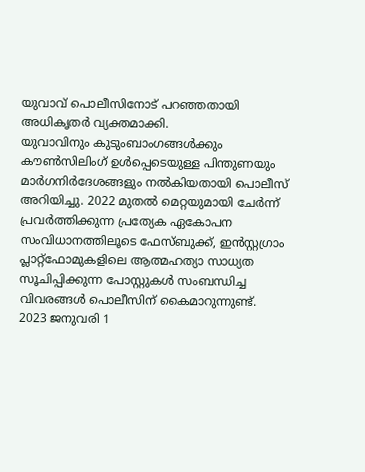യുവാവ് പൊലീസിനോട് പറഞ്ഞതായി അധികൃതർ വ്യക്തമാക്കി.
യുവാവിനും കുടുംബാംഗങ്ങൾക്കും കൗൺസിലിംഗ് ഉൾപ്പെടെയുള്ള പിന്തുണയും മാർഗനിർദേശങ്ങളും നൽകിയതായി പൊലീസ് അറിയിച്ചു. 2022 മുതൽ മെറ്റയുമായി ചേർന്ന് പ്രവർത്തിക്കുന്ന പ്രത്യേക ഏകോപന സംവിധാനത്തിലൂടെ ഫേസ്ബുക്ക്, ഇൻസ്റ്റഗ്രാം പ്ലാറ്റ്ഫോമുകളിലെ ആത്മഹത്യാ സാധ്യത സൂചിപ്പിക്കുന്ന പോസ്റ്റുകൾ സംബന്ധിച്ച വിവരങ്ങൾ പൊലീസിന് കൈമാറുന്നുണ്ട്.
2023 ജനുവരി 1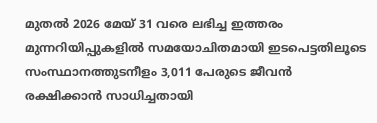മുതൽ 2026 മേയ് 31 വരെ ലഭിച്ച ഇത്തരം മുന്നറിയിപ്പുകളിൽ സമയോചിതമായി ഇടപെട്ടതിലൂടെ സംസ്ഥാനത്തുടനീളം 3,011 പേരുടെ ജീവൻ രക്ഷിക്കാൻ സാധിച്ചതായി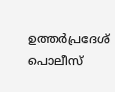ഉത്തർപ്രദേശ് പൊലീസ്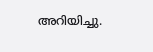അറിയിച്ചു.